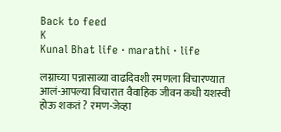Back to feed
K
Kunal Bhat life · marathi · life

लग्नाच्या पन्नासाव्या वाढदिवशी रमणला विचारण्यात आलं-आपल्या विचारात वैवाहिक जीवन कधी यशस्वी होऊ शकतं ? रमण-जेव्हा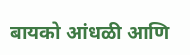बायको आंधळी आणि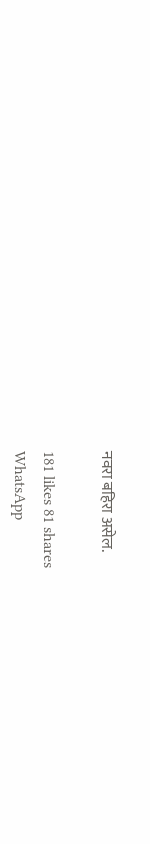नवरा बहिरा असेल.

181 likes 81 shares
WhatsApp